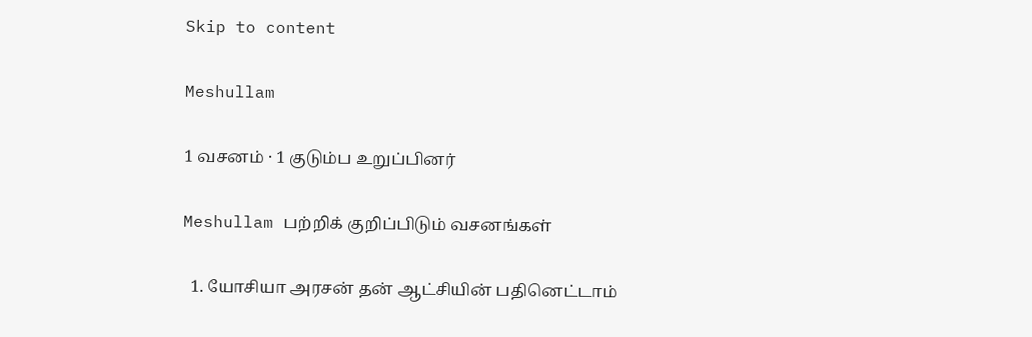Skip to content

Meshullam

1 வசனம் · 1 குடும்ப உறுப்பினர்

Meshullam பற்றிக் குறிப்பிடும் வசனங்கள்

  1. யோசியா அரசன் தன் ஆட்சியின் பதினெட்டாம்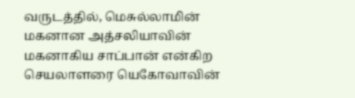வருடத்தில், மெசுல்லாமின் மகனான அத்சலியாவின் மகனாகிய சாப்பான் என்கிற செயலாளரை யெகோவாவின்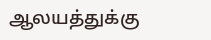ஆலயத்துக்கு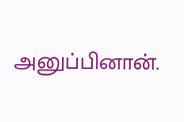அனுப்பினான்.